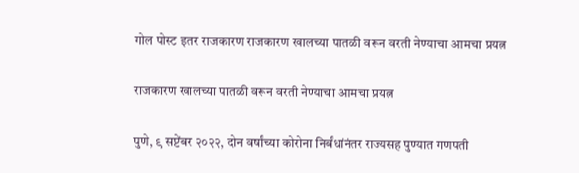गोल पोस्ट इतर राजकारण राजकारण खालच्या पातळी वरून वरती नेण्याचा आमचा प्रयत्न

राजकारण खालच्या पातळी वरून वरती नेण्याचा आमचा प्रयत्न

पुणे, ९ सप्टेंबर २०२२, दोन वर्षांच्या कोरोना निर्बंधांनंतर राज्यसह पुण्यात गणपती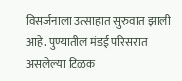विसर्जनाला उत्साहात सुरुवात झाली आहे. पुण्यातील मंडई परिसरात असलेल्या टिळक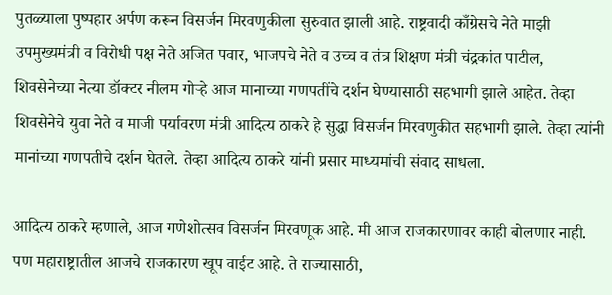पुतळ्याला पुष्पहार अर्पण करून विसर्जन मिरवणुकीला सुरुवात झाली आहे. राष्ट्रवादी काँग्रेसचे नेते माझी उपमुख्यमंत्री व विरोधी पक्ष नेते अजित पवार, भाजपचे नेते व उच्च व तंत्र शिक्षण मंत्री चंद्रकांत पाटील, शिवसेनेच्या नेत्या डॉक्टर नीलम गोऱ्हे आज मानाच्या गणपतींचे दर्शन घेण्यासाठी सहभागी झाले आहेत. तेव्हा शिवसेनेचे युवा नेते व माजी पर्यावरण मंत्री आदित्य ठाकरे हे सुद्धा विसर्जन मिरवणुकीत सहभागी झाले. तेव्हा त्यांनी मानांच्या गणपतीचे दर्शन घेतले. तेव्हा आदित्य ठाकरे यांनी प्रसार माध्यमांची संवाद साधला.

आदित्य ठाकरे म्हणाले, आज गणेशोत्सव विसर्जन मिरवणूक आहे. मी आज राजकारणावर काही बोलणार नाही. पण महाराष्ट्रातील आजचे राजकारण खूप वाईट आहे. ते राज्यासाठी,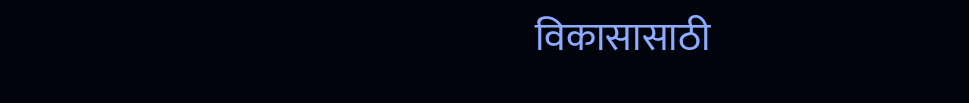विकासासाठी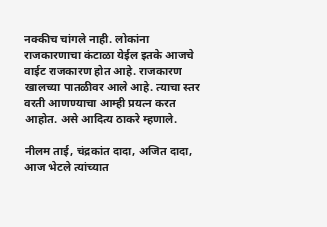नक्कीच चांगले नाही. लोकांना राजकारणाचा कंटाळा येईल इतके आजचे वाईट राजकारण होत आहे. राजकारण खालच्या पातळीवर आले आहे. त्याचा स्तर वरती आणण्याचा आम्ही प्रयत्न करत आहोत. असे आदित्य ठाकरे म्हणाले.

नीलम ताई, चंद्रकांत दादा, अजित दादा, आज भेटले त्यांच्यात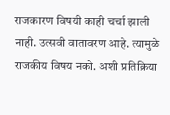राजकारण विषयी काही चर्चा झाली नाही. उत्सवी वातावरण आहे. त्यामुळे राजकीय विषय नको. अशी प्रतिक्रिया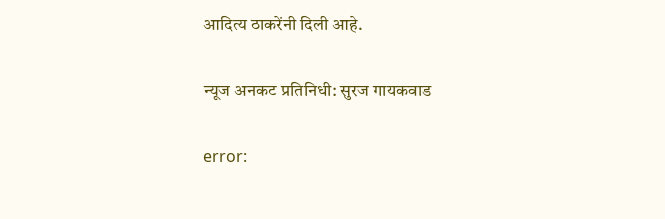आदित्य ठाकरेंनी दिली आहे.

न्यूज अनकट प्रतिनिधी: सुरज गायकवाड

error: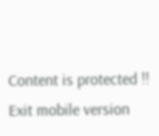Content is protected !!
Exit mobile version